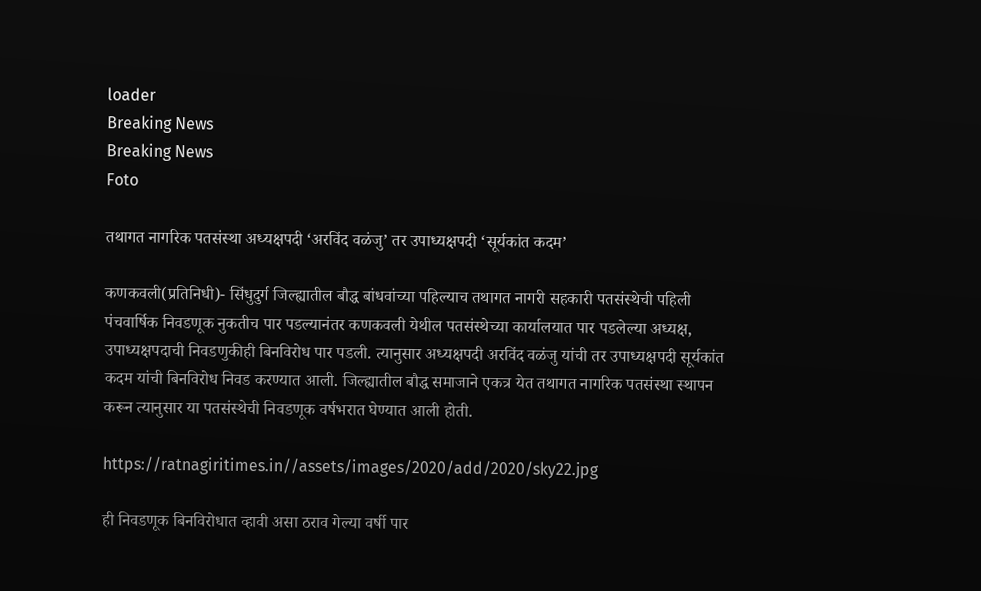loader
Breaking News
Breaking News
Foto

तथागत नागरिक पतसंस्था अध्यक्षपदी ‘अरविंद वळंजु’ तर उपाध्यक्षपदी ‘सूर्यकांत कदम’

कणकवली(प्रतिनिधी)- सिंधुदुर्ग जिल्ह्यातील बौद्ध बांधवांच्या पहिल्याच तथागत नागरी सहकारी पतसंस्थेची पहिली पंचवार्षिक निवडणूक नुकतीच पार पडल्यानंतर कणकवली येथील पतसंस्थेच्या कार्यालयात पार पडलेल्या अध्यक्ष, उपाध्यक्षपदाची निवडणुकीही बिनविरोध पार पडली. त्यानुसार अध्यक्षपदी अरविंद वळंजु यांची तर उपाध्यक्षपदी सूर्यकांत कदम यांची बिनविरोध निवड करण्यात आली. जिल्ह्यातील बौद्ध समाजाने एकत्र येत तथागत नागरिक पतसंस्था स्थापन करून त्यानुसार या पतसंस्थेची निवडणूक वर्षभरात घेण्यात आली होती.

https://ratnagiritimes.in//assets/images/2020/add/2020/sky22.jpg

ही निवडणूक बिनविरोधात व्हावी असा ठराव गेल्या वर्षी पार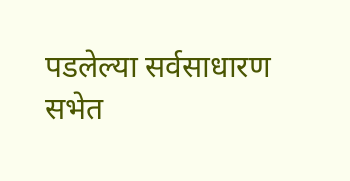पडलेल्या सर्वसाधारण सभेत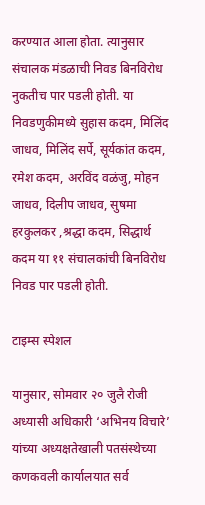करण्यात आला होता. त्यानुसार संचालक मंडळाची निवड बिनविरोध नुकतीच पार पडली होती. या निवडणुकीमध्ये सुहास कदम, मिलिंद जाधव, मिलिंद सर्पे, सूर्यकांत कदम, रमेश कदम, अरविंद वळंजु, मोहन जाधव, दिलीप जाधव, सुषमा हरकुलकर ,श्रद्धा कदम, सिद्धार्थ कदम या ११ संचालकांची बिनविरोध निवड पार पडली होती.

टाइम्स स्पेशल

यानुसार, सोमवार २० जुलै रोजी अध्यासी अधिकारी ‘अभिनय विचारे’ यांच्या अध्यक्षतेखाली पतसंस्थेच्या कणकवली कार्यालयात सर्व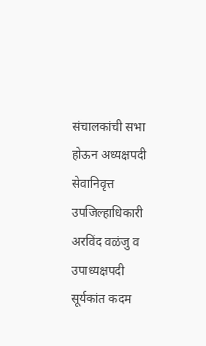संचालकांची सभा होऊन अध्यक्षपदी सेवानिवृत्त उपजिल्हाधिकारी अरविंद वळंजु व उपाध्यक्षपदी सूर्यकांत कदम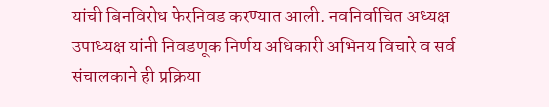यांची बिनविरोध फेरनिवड करण्यात आली. नवनिर्वाचित अध्यक्ष उपाध्यक्ष यांनी निवडणूक निर्णय अधिकारी अभिनय विचारे व सर्व संचालकाने ही प्रक्रिया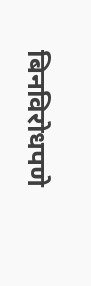बिनविरोधपणे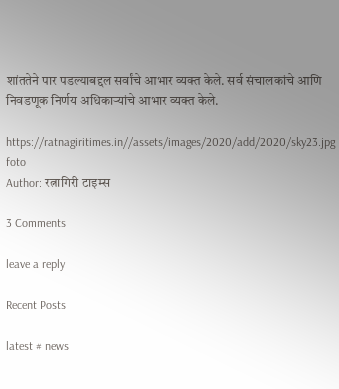शांततेने पार पडल्याबद्दल सर्वांचे आभार व्यक्त केले. सर्व संचालकांचे आणि निवडणूक निर्णय अधिकार्‍यांचे आभार व्यक्त केले.

https://ratnagiritimes.in//assets/images/2020/add/2020/sky23.jpg
foto
Author: रत्नागिरी टाइम्स

3 Comments

leave a reply

Recent Posts

latest # news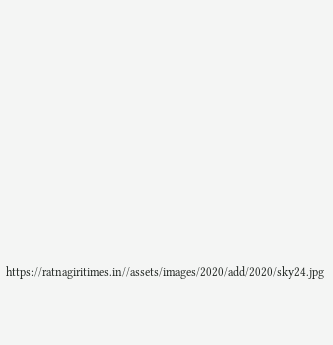https://ratnagiritimes.in//assets/images/2020/add/2020/sky24.jpg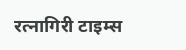रत्नागिरी टाइम्स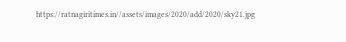https://ratnagiritimes.in//assets/images/2020/add/2020/sky21.jpg